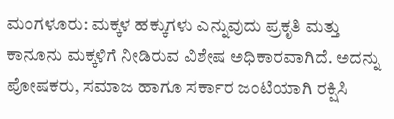ಮಂಗಳೂರು: ಮಕ್ಕಳ ಹಕ್ಕುಗಳು ಎನ್ನುವುದು ಪ್ರಕೃತಿ ಮತ್ತು ಕಾನೂನು ಮಕ್ಕಳಿಗೆ ನೀಡಿರುವ ವಿಶೇಷ ಅಧಿಕಾರವಾಗಿದೆ. ಅದನ್ನು ಪೋಷಕರು, ಸಮಾಜ ಹಾಗೂ ಸರ್ಕಾರ ಜಂಟಿಯಾಗಿ ರಕ್ಷಿಸಿ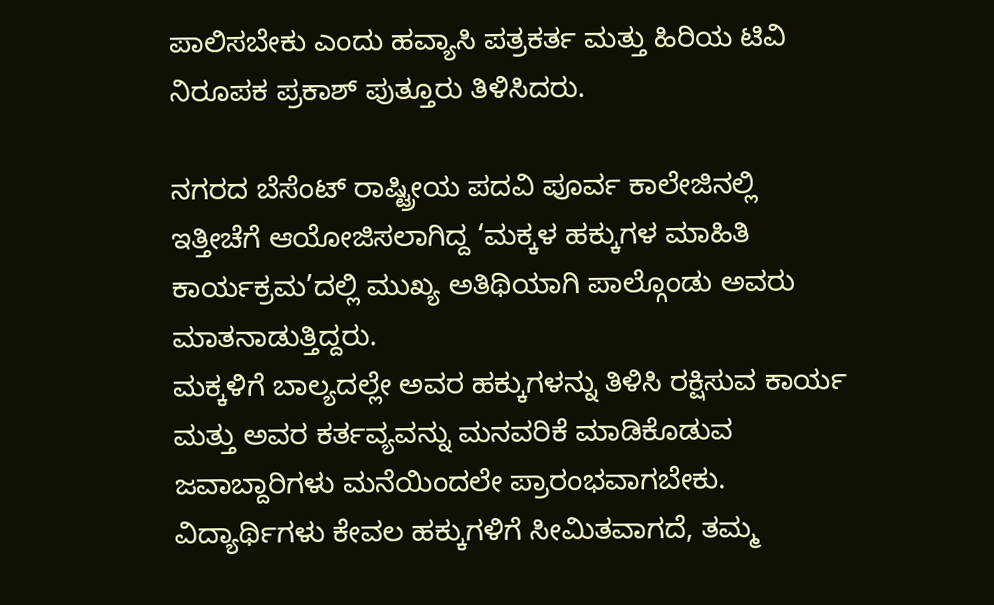ಪಾಲಿಸಬೇಕು ಎಂದು ಹವ್ಯಾಸಿ ಪತ್ರಕರ್ತ ಮತ್ತು ಹಿರಿಯ ಟಿವಿ ನಿರೂಪಕ ಪ್ರಕಾಶ್ ಪುತ್ತೂರು ತಿಳಿಸಿದರು.

ನಗರದ ಬೆಸೆಂಟ್ ರಾಷ್ಟ್ರೀಯ ಪದವಿ ಪೂರ್ವ ಕಾಲೇಜಿನಲ್ಲಿ ಇತ್ತೀಚೆಗೆ ಆಯೋಜಿಸಲಾಗಿದ್ದ ‘ಮಕ್ಕಳ ಹಕ್ಕುಗಳ ಮಾಹಿತಿ ಕಾರ್ಯಕ್ರಮ’ದಲ್ಲಿ ಮುಖ್ಯ ಅತಿಥಿಯಾಗಿ ಪಾಲ್ಗೊಂಡು ಅವರು ಮಾತನಾಡುತ್ತಿದ್ದರು.
ಮಕ್ಕಳಿಗೆ ಬಾಲ್ಯದಲ್ಲೇ ಅವರ ಹಕ್ಕುಗಳನ್ನು ತಿಳಿಸಿ ರಕ್ಷಿಸುವ ಕಾರ್ಯ ಮತ್ತು ಅವರ ಕರ್ತವ್ಯವನ್ನು ಮನವರಿಕೆ ಮಾಡಿಕೊಡುವ ಜವಾಬ್ದಾರಿಗಳು ಮನೆಯಿಂದಲೇ ಪ್ರಾರಂಭವಾಗಬೇಕು. ವಿದ್ಯಾರ್ಥಿಗಳು ಕೇವಲ ಹಕ್ಕುಗಳಿಗೆ ಸೀಮಿತವಾಗದೆ, ತಮ್ಮ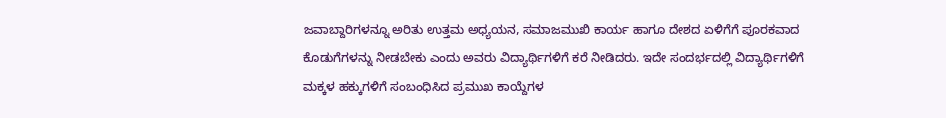ಜವಾಬ್ದಾರಿಗಳನ್ನೂ ಅರಿತು ಉತ್ತಮ ಅಧ್ಯಯನ, ಸಮಾಜಮುಖಿ ಕಾರ್ಯ ಹಾಗೂ ದೇಶದ ಏಳಿಗೆಗೆ ಪೂರಕವಾದ ಕೊಡುಗೆಗಳನ್ನು ನೀಡಬೇಕು ಎಂದು ಅವರು ವಿದ್ಯಾರ್ಥಿಗಳಿಗೆ ಕರೆ ನೀಡಿದರು. ಇದೇ ಸಂದರ್ಭದಲ್ಲಿ ವಿದ್ಯಾರ್ಥಿಗಳಿಗೆ ಮಕ್ಕಳ ಹಕ್ಕುಗಳಿಗೆ ಸಂಬಂಧಿಸಿದ ಪ್ರಮುಖ ಕಾಯ್ದೆಗಳ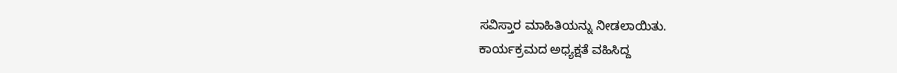ಸವಿಸ್ತಾರ ಮಾಹಿತಿಯನ್ನು ನೀಡಲಾಯಿತು.
ಕಾರ್ಯಕ್ರಮದ ಅಧ್ಯಕ್ಷತೆ ವಹಿಸಿದ್ದ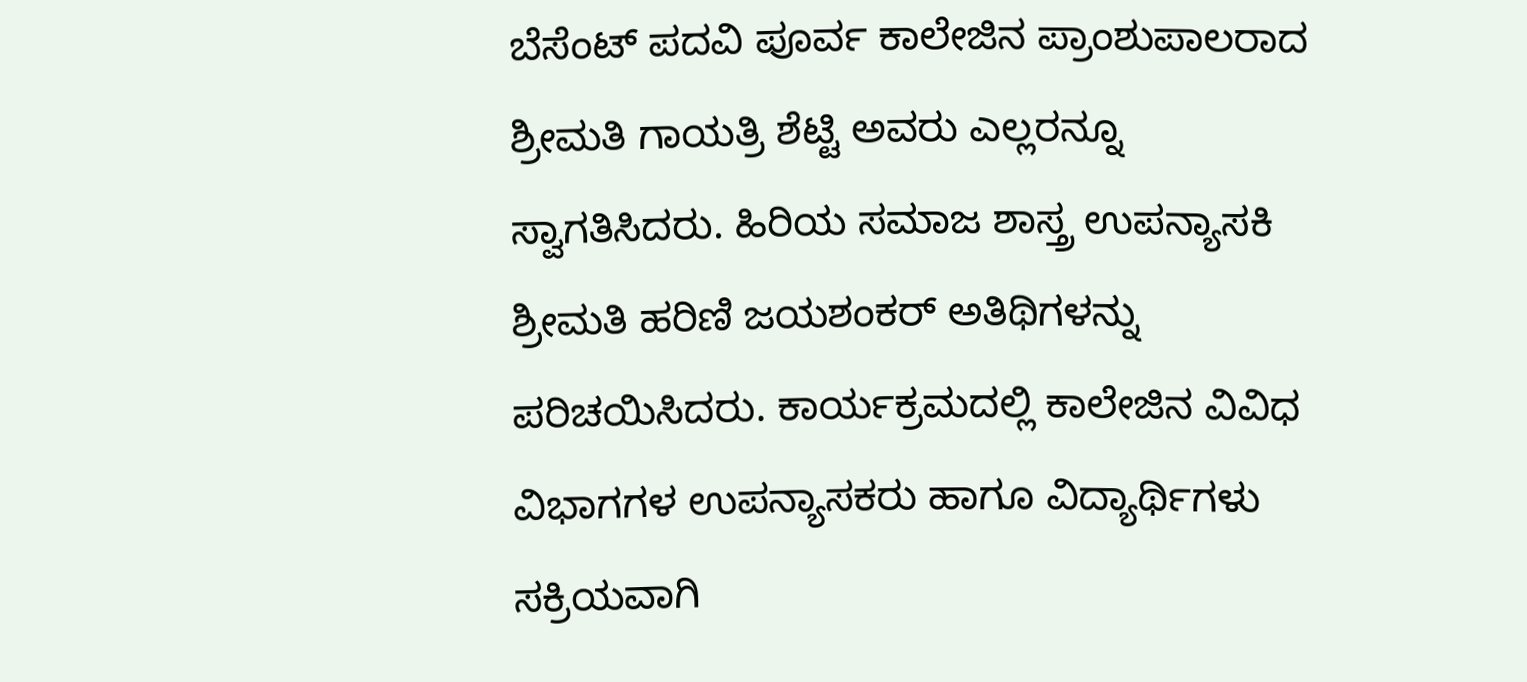ಬೆಸೆಂಟ್ ಪದವಿ ಪೂರ್ವ ಕಾಲೇಜಿನ ಪ್ರಾಂಶುಪಾಲರಾದ ಶ್ರೀಮತಿ ಗಾಯತ್ರಿ ಶೆಟ್ಟಿ ಅವರು ಎಲ್ಲರನ್ನೂ ಸ್ವಾಗತಿಸಿದರು. ಹಿರಿಯ ಸಮಾಜ ಶಾಸ್ತ್ರ ಉಪನ್ಯಾಸಕಿ ಶ್ರೀಮತಿ ಹರಿಣಿ ಜಯಶಂಕರ್ ಅತಿಥಿಗಳನ್ನು ಪರಿಚಯಿಸಿದರು. ಕಾರ್ಯಕ್ರಮದಲ್ಲಿ ಕಾಲೇಜಿನ ವಿವಿಧ ವಿಭಾಗಗಳ ಉಪನ್ಯಾಸಕರು ಹಾಗೂ ವಿದ್ಯಾರ್ಥಿಗಳು ಸಕ್ರಿಯವಾಗಿ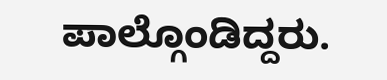ಪಾಲ್ಗೊಂಡಿದ್ದರು.